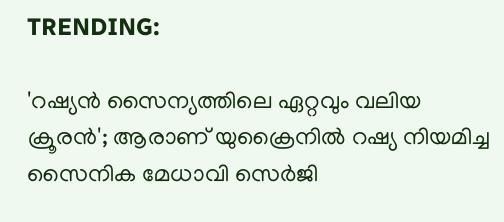TRENDING:

'റഷ്യൻ സൈന്യത്തിലെ ഏറ്റവും വലിയ ക്രൂരൻ'; ആരാണ് യുക്രൈനിൽ റഷ്യ നിയമിച്ച സൈനിക മേധാവി സെർജി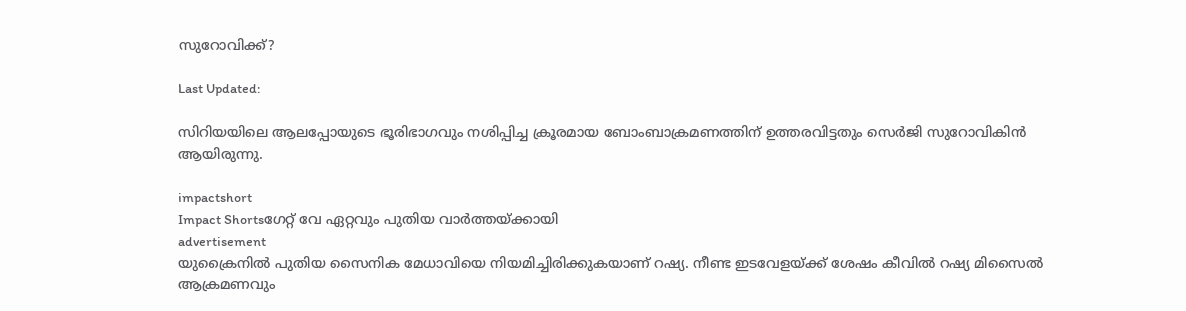സുറോവിക്ക്?

Last Updated:

സിറിയയിലെ ആലപ്പോയുടെ ഭൂരിഭാഗവും നശിപ്പിച്ച ക്രൂരമായ ബോംബാക്രമണത്തിന് ഉത്തരവിട്ടതും സെർജി സുറോവികിൻ ആയിരുന്നു.

impactshort
Impact Shortsഗേറ്റ് വേ ഏറ്റവും പുതിയ വാർത്തയ്ക്കായി
advertisement
യുക്രൈനിൽ പുതിയ സൈനിക മേധാവിയെ നിയമിച്ചിരിക്കുകയാണ് റഷ്യ. നീണ്ട ഇടവേളയ്ക്ക് ശേഷം കീവിൽ റഷ്യ മിസൈൽ ആക്രമണവും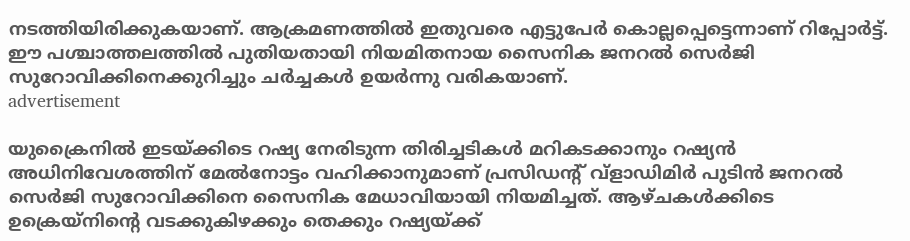നടത്തിയിരിക്കുകയാണ്. ആക്രമണത്തിൽ ഇതുവരെ എട്ടുപേർ കൊല്ലപ്പെട്ടെന്നാണ് റിപ്പോർട്ട്. ഈ പശ്ചാത്തലത്തിൽ പുതിയതായി നിയമിതനായ സൈനിക ജനറൽ സെർജി സുറോവിക്കിനെക്കുറിച്ചും ചർച്ചകൾ ഉയർന്നു വരികയാണ്.
advertisement

യുക്രൈനിൽ ഇടയ്ക്കിടെ റഷ്യ നേരിടുന്ന തിരിച്ചടികൾ മറികടക്കാനും റഷ്യൻ അധിനിവേശത്തിന് മേൽനോട്ടം വഹിക്കാനുമാണ് പ്രസിഡന്റ് വ്‌ളാഡിമിർ പുടിൻ ജനറൽ സെർജി സുറോവിക്കിനെ സൈനിക മേധാവിയായി നിയമിച്ചത്. ആഴ്ചകൾക്കിടെ ഉക്രെയ്നിന്റെ വടക്കുകിഴക്കും തെക്കും റഷ്യയ്ക്ക്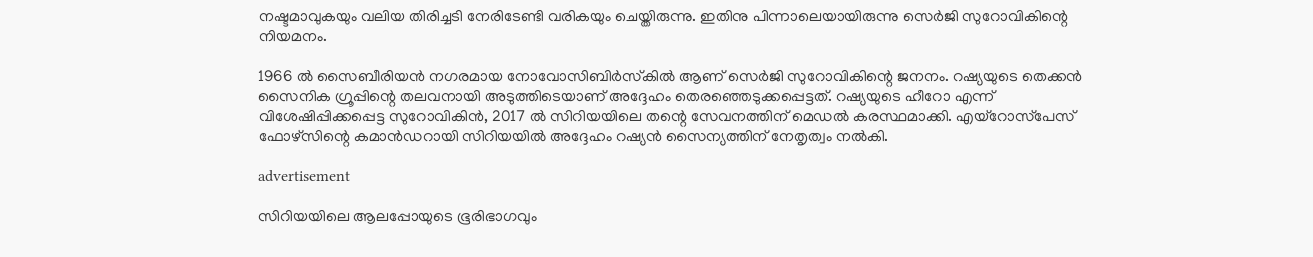നഷ്ടമാവുകയും വലിയ തിരിച്ചടി നേരിടേണ്ടി വരികയും ചെയ്തിരുന്നു. ഇതിനു പിന്നാലെയായിരുന്നു സെർജി സുറോവികിന്റെ നിയമനം.

1966 ൽ സൈബീരിയൻ നഗരമായ നോവോസിബിർസ്‌കിൽ ആണ് സെർജി സുറോവികിന്റെ ജനനം. റഷ്യയുടെ തെക്കൻ സൈനിക ഗ്രൂപ്പിന്റെ തലവനായി അടുത്തിടെയാണ് അദ്ദേഹം തെരഞ്ഞെടുക്കപ്പെട്ടത്. റഷ്യയുടെ ഹീറോ എന്ന് വിശേഷിപ്പിക്കപ്പെട്ട സുറോവികിൻ, 2017 ൽ സിറിയയിലെ തന്റെ സേവനത്തിന് മെഡൽ കരസ്ഥമാക്കി. എയ്‌റോസ്‌പേസ് ഫോഴ്‌സിന്റെ കമാൻഡറായി സിറിയയിൽ അദ്ദേഹം റഷ്യൻ സൈന്യത്തിന് നേതൃത്വം നൽകി.

advertisement

സിറിയയിലെ ആലപ്പോയുടെ ഭൂരിഭാഗവും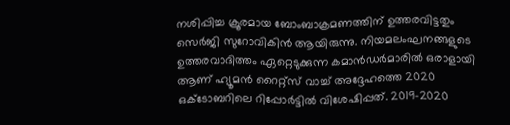നശിപ്പിച്ച ക്രൂരമായ ബോംബാക്രമണത്തിന് ഉത്തരവിട്ടതും സെർജി സുറോവികിൻ ആയിരുന്നു. നിയമലംഘനങ്ങളുടെ ഉത്തരവാദിത്തം ഏറ്റെടുക്കുന്ന കമാൻഡർമാരിൽ ഒരാളായി ആണ് ഹ്യൂമൻ റൈറ്റ്‌സ് വാച്ച് അദ്ദേഹത്തെ 2020 ഒക്ടോബറിലെ റിപ്പോർട്ടിൽ വിശേഷിപ്പത്. 2019-2020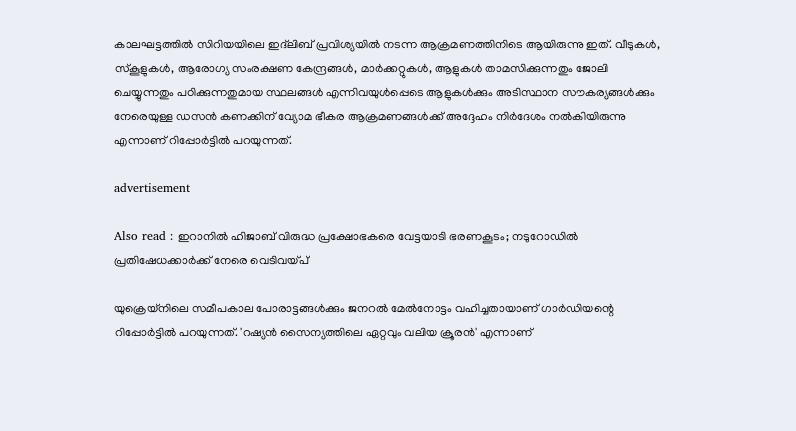കാലഘട്ടത്തിൽ സിറിയയിലെ ഇദ്‌ലിബ് പ്രവിശ്യയിൽ നടന്ന ആക്രമണത്തിനിടെ ആയിരുന്നു ഇത്. വീടുകൾ, സ്‌കൂളുകൾ, ആരോഗ്യ സംരക്ഷണ കേന്ദ്രങ്ങൾ, മാർക്കറ്റുകൾ, ആളുകൾ താമസിക്കുന്നതും ജോലി ചെയ്യുന്നതും പഠിക്കുന്നതുമായ സ്ഥലങ്ങൾ എന്നിവയുൾപ്പെടെ ആളുകൾക്കും അടിസ്ഥാന സൗകര്യങ്ങൾക്കും നേരെയുള്ള ഡസൻ കണക്കിന് വ്യോമ ഭീകര ആക്രമണങ്ങൾക്ക് അദ്ദേഹം നിർദേശം നൽകിയിരുന്നു എന്നാണ് റിപ്പോർട്ടിൽ പറയുന്നത്.

advertisement

Also read : ഇറാനിൽ ഹിജാബ് വിരുദ്ധ പ്രക്ഷോഭകരെ വേട്ടയാടി ഭരണകൂടം; നടുറോഡിൽ പ്രതിഷേധക്കാര്‍ക്ക് നേരെ വെടിവയ്പ്

യുക്രെയ്‌നിലെ സമീപകാല പോരാട്ടങ്ങൾക്കും ജനറൽ മേൽനോട്ടം വഹിച്ചതായാണ് ഗാർഡിയന്റെ റിപ്പോർട്ടിൽ പറയുന്നത്. 'റഷ്യൻ സൈന്യത്തിലെ ഏറ്റവും വലിയ ക്രൂരൻ' എന്നാണ്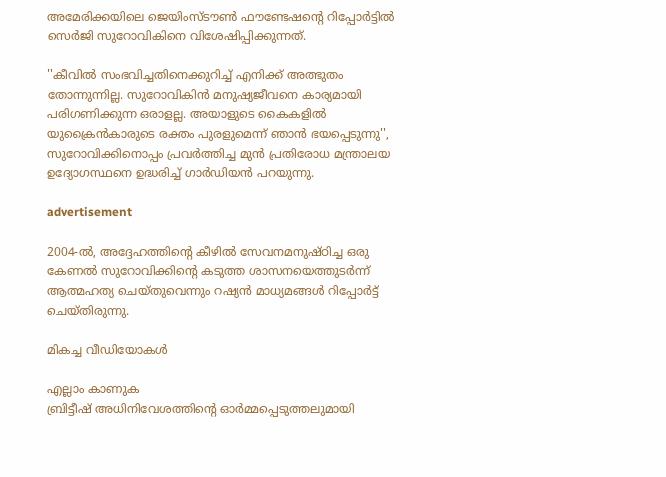അമേരിക്കയിലെ ജെയിംസ്‌ടൗൺ ഫൗണ്ടേഷന്റെ റിപ്പോർട്ടിൽ സെർജി സുറോവികിനെ വിശേഷിപ്പിക്കുന്നത്.

''കീവിൽ സംഭവിച്ചതിനെക്കുറിച്ച് എനിക്ക് അത്ഭുതം തോന്നുന്നില്ല. സുറോവികിൻ മനുഷ്യജീവനെ കാര്യമായി പരിഗണിക്കുന്ന ഒരാളല്ല. അയാളുടെ കൈകളിൽ യുക്രൈൻകാരുടെ രക്തം പുരളുമെന്ന് ഞാൻ ഭയപ്പെടുന്നു'', സുറോവിക്കിനൊപ്പം പ്രവർത്തിച്ച മുൻ പ്രതിരോധ മന്ത്രാലയ ഉദ്യോഗസ്ഥനെ ഉദ്ധരിച്ച് ഗാർഡിയൻ പറയുന്നു.

advertisement

2004-ൽ, അദ്ദേഹത്തിന്റെ കീഴിൽ സേവനമനുഷ്ഠിച്ച ഒരു കേണൽ സുറോവിക്കിന്റെ കടുത്ത ശാസനയെത്തുടർന്ന് ആത്മഹത്യ ചെയ്തുവെന്നും റഷ്യൻ മാധ്യമങ്ങൾ റിപ്പോർട്ട് ചെയ്തിരുന്നു.

മികച്ച വീഡിയോകൾ

എല്ലാം കാണുക
ബ്രിട്ടീഷ് അധിനിവേശത്തിൻ്റെ ഓർമ്മപ്പെടുത്തലുമായി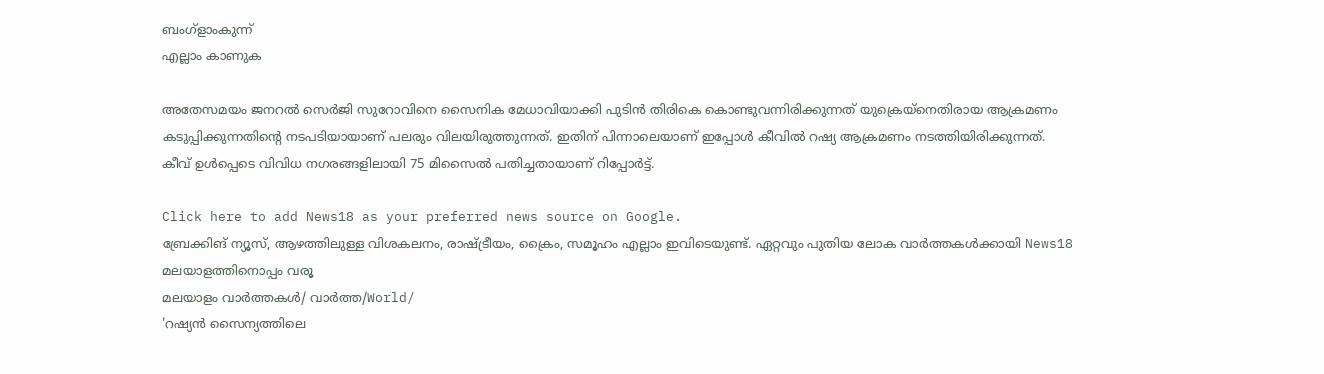ബംഗ്ളാംകുന്ന്
എല്ലാം കാണുക

അതേസമയം ജനറൽ സെർജി സുറോവിനെ സൈനിക മേധാവിയാക്കി പുടിൻ തിരികെ കൊണ്ടുവന്നിരിക്കുന്നത് യുക്രെയ്‌നെതിരായ ആക്രമണം കടുപ്പിക്കുന്നതിന്റെ നടപടിയായാണ് പലരും വിലയിരുത്തുന്നത്. ഇതിന് പിന്നാലെയാണ് ഇപ്പോൾ കീവിൽ റഷ്യ ആക്രമണം നടത്തിയിരിക്കുന്നത്. കീവ് ഉൾപ്പെടെ വിവിധ നഗരങ്ങളിലായി 75 മിസൈൽ പതിച്ചതായാണ് റിപ്പോർട്ട്.

Click here to add News18 as your preferred news source on Google.
ബ്രേക്കിങ് ന്യൂസ്, ആഴത്തിലുള്ള വിശകലനം, രാഷ്ട്രീയം, ക്രൈം, സമൂഹം എല്ലാം ഇവിടെയുണ്ട്. ഏറ്റവും പുതിയ ലോക വാർത്തകൾക്കായി News18 മലയാളത്തിനൊപ്പം വരൂ
മലയാളം വാർത്തകൾ/ വാർത്ത/World/
'റഷ്യൻ സൈന്യത്തിലെ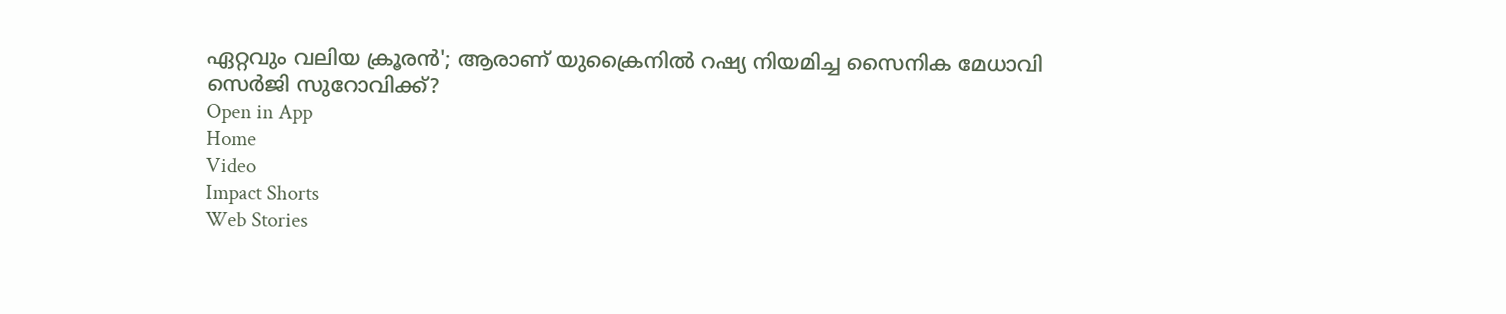ഏറ്റവും വലിയ ക്രൂരൻ'; ആരാണ് യുക്രൈനിൽ റഷ്യ നിയമിച്ച സൈനിക മേധാവി സെർജി സുറോവിക്ക്?
Open in App
Home
Video
Impact Shorts
Web Stories